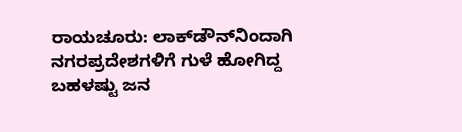ರಾಯಚೂರು: ಲಾಕ್‍ಡೌನ್‍ನಿಂದಾಗಿ ನಗರಪ್ರದೇಶಗಳಿಗೆ ಗುಳೆ ಹೋಗಿದ್ದ ಬಹಳಷ್ಟು ಜನ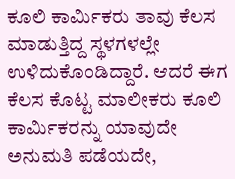ಕೂಲಿ ಕಾರ್ಮಿಕರು ತಾವು ಕೆಲಸ ಮಾಡುತ್ತಿದ್ದ ಸ್ಥಳಗಳಲ್ಲೇ ಉಳಿದುಕೊಂಡಿದ್ದಾರೆ. ಆದರೆ ಈಗ ಕೆಲಸ ಕೊಟ್ಟ ಮಾಲೀಕರು ಕೂಲಿ ಕಾರ್ಮಿಕರನ್ನು ಯಾವುದೇ ಅನುಮತಿ ಪಡೆಯದೇ,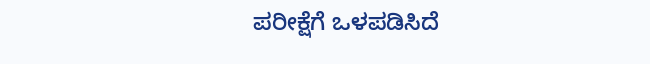ಪರೀಕ್ಷೆಗೆ ಒಳಪಡಿಸಿದೆ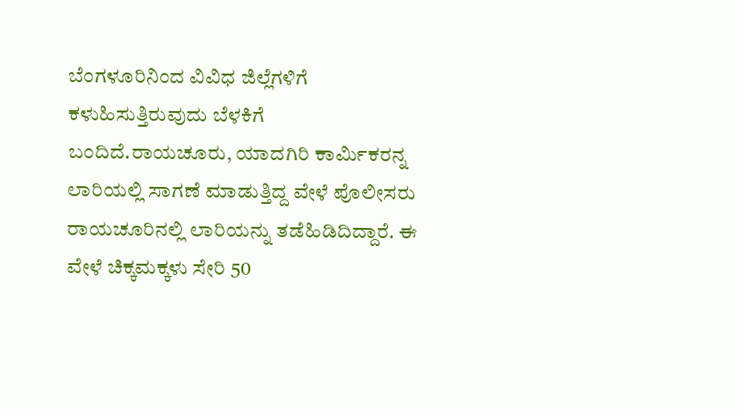ಬೆಂಗಳೂರಿನಿಂದ ವಿವಿಧ ಜಿಲ್ಲೆಗಳಿಗೆ ಕಳುಹಿಸುತ್ತಿರುವುದು ಬೆಳಕಿಗೆ ಬಂದಿದೆ.ರಾಯಚೂರು, ಯಾದಗಿರಿ ಕಾರ್ಮಿಕರನ್ನ ಲಾರಿಯಲ್ಲಿ ಸಾಗಣೆ ಮಾಡುತ್ತಿದ್ದ ವೇಳೆ ಪೊಲೀಸರು ರಾಯಚೂರಿನಲ್ಲಿ ಲಾರಿಯನ್ನು ತಡೆಹಿಡಿದಿದ್ದಾರೆ. ಈ ವೇಳೆ ಚಿಕ್ಕಮಕ್ಕಳು ಸೇರಿ 50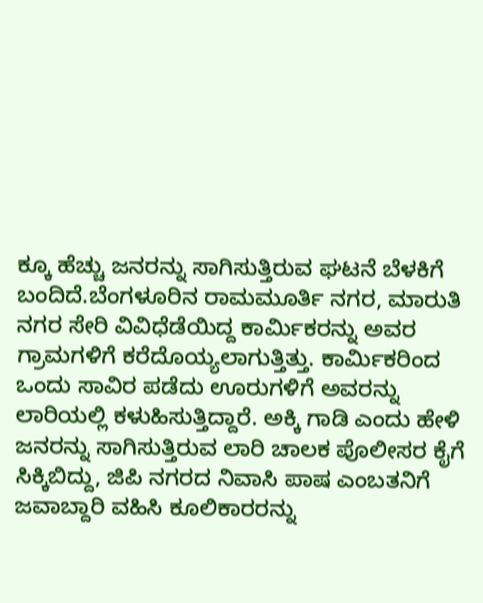ಕ್ಕೂ ಹೆಚ್ಚು ಜನರನ್ನು ಸಾಗಿಸುತ್ತಿರುವ ಘಟನೆ ಬೆಳಕಿಗೆ ಬಂದಿದೆ.ಬೆಂಗಳೂರಿನ ರಾಮಮೂರ್ತಿ ನಗರ, ಮಾರುತಿ ನಗರ ಸೇರಿ ವಿವಿಧೆಡೆಯಿದ್ದ ಕಾರ್ಮಿಕರನ್ನು ಅವರ ಗ್ರಾಮಗಳಿಗೆ ಕರೆದೊಯ್ಯಲಾಗುತ್ತಿತ್ತು. ಕಾರ್ಮಿಕರಿಂದ ಒಂದು ಸಾವಿರ ಪಡೆದು ಊರುಗಳಿಗೆ ಅವರನ್ನು ಲಾರಿಯಲ್ಲಿ ಕಳುಹಿಸುತ್ತಿದ್ದಾರೆ. ಅಕ್ಕಿ ಗಾಡಿ ಎಂದು ಹೇಳಿ ಜನರನ್ನು ಸಾಗಿಸುತ್ತಿರುವ ಲಾರಿ ಚಾಲಕ ಪೊಲೀಸರ ಕೈಗೆ ಸಿಕ್ಕಿಬಿದ್ದು, ಜಿಪಿ ನಗರದ ನಿವಾಸಿ ಪಾಷ ಎಂಬತನಿಗೆ ಜವಾಬ್ದಾರಿ ವಹಿಸಿ ಕೂಲಿಕಾರರನ್ನು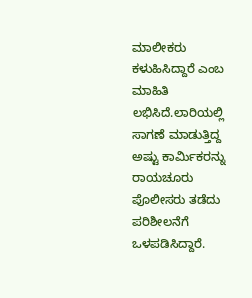ಮಾಲೀಕರು ಕಳುಹಿಸಿದ್ದಾರೆ ಎಂಬ ಮಾಹಿತಿ ಲಭಿಸಿದೆ.ಲಾರಿಯಲ್ಲಿ ಸಾಗಣೆ ಮಾಡುತ್ತಿದ್ದ ಅಷ್ಟು ಕಾರ್ಮಿಕರನ್ನು ರಾಯಚೂರು ಪೊಲೀಸರು ತಡೆದು ಪರಿಶೀಲನೆಗೆ ಒಳಪಡಿಸಿದ್ದಾರೆ.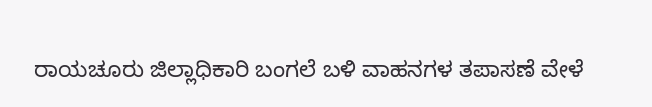ರಾಯಚೂರು ಜಿಲ್ಲಾಧಿಕಾರಿ ಬಂಗಲೆ ಬಳಿ ವಾಹನಗಳ ತಪಾಸಣೆ ವೇಳೆ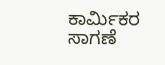ಕಾರ್ಮಿಕರ ಸಾಗಣೆ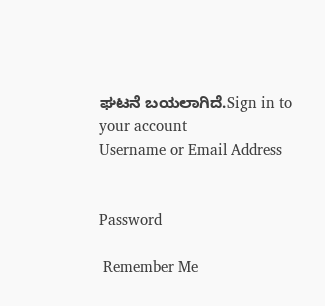ಘಟನೆ ಬಯಲಾಗಿದೆ.Sign in to your account
Username or Email Address


Password

 Remember Me